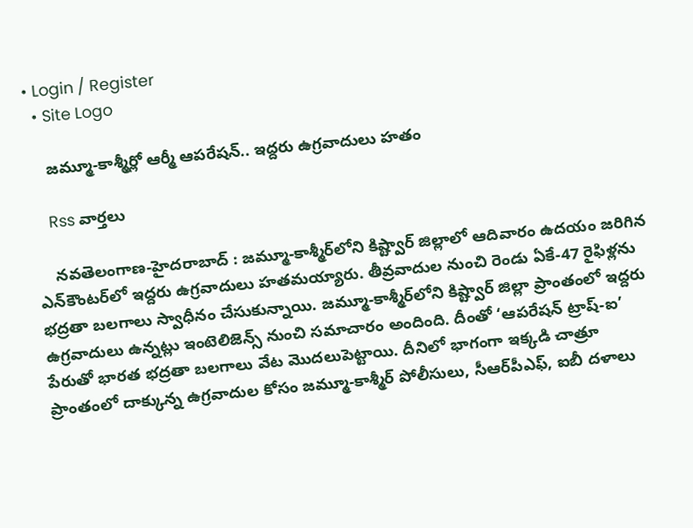• Login / Register
  • Site Logo

    జమ్మూ-కాశ్మీర్లో ఆర్మీ ఆపరేషన్.. ఇద్దరు ఉగ్రవాదులు హతం

    Rss వార్తలు

    న‌వ‌తెలంగాణ‌-హైద‌రాబాద్ : జమ్మూ-కాశ్మీర్‌లోని కిష్ట్వార్ జిల్లాలో ఆదివారం ఉదయం జరిగిన ఎన్‌కౌంటర్‌లో ఇద్దరు ఉగ్రవాదులు హతమయ్యారు. తీవ్రవాదుల నుంచి రెండు ఏకే-47 రైఫిళ్లను భద్రతా బలగాలు స్వాధీనం చేసుకున్నాయి. జమ్మూ-కాశ్మీర్‌లోని కిష్ట్వార్ జిల్లా ప్రాంతంలో ఇద్దరు ఉగ్రవాదులు ఉన్నట్లు ఇంటెలిజెన్స్ నుంచి సమాచారం అందింది. దీంతో ‘ఆపరేషన్ ట్రాష్-ఐ’ పేరుతో భారత భద్రతా బలగాలు వేట మొదలుపెట్టాయి. దీనిలో భాగంగా ఇక్కడి చాత్రూ ప్రాంతంలో దాక్కున్న ఉగ్రవాదుల కోసం జమ్మూ-కాశ్మీర్ పోలీసులు, సీఆర్‌పీఎఫ్, ఐబీ దళాలు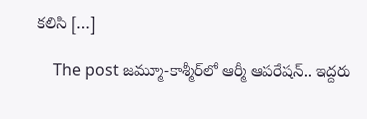కలిసి […]

    The post జమ్మూ-కాశ్మీర్‌లో ఆర్మీ ఆపరేషన్.. ఇద్దరు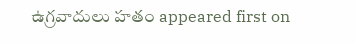ఉగ్రవాదులు హతం appeared first on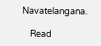Navatelangana.

    Read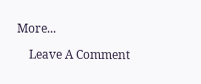More...

    Leave A Comment